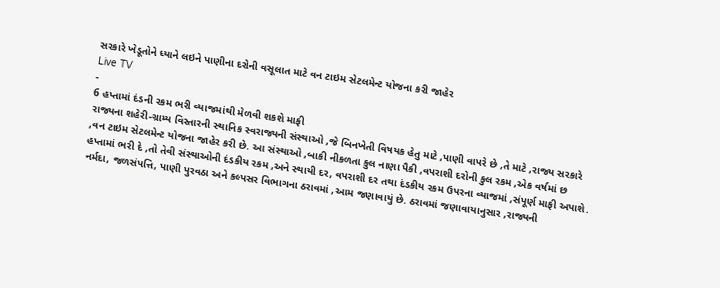સરકારે ખેડૂતોને ધ્યાને લઇને પાણીના દરોની વસૂલાત માટે વન ટાઇમ સેટલમેન્ટ યોજના કરી જાહેર
Live TV
-
6 હપ્તામાં દંડની રકમ ભરી વ્યાજમાંથી મેળવી શકશે માફી
રાજ્યના શહેરી-ગ્રામ્ય વિસ્તારની સ્થાનિક સ્વરાજ્યની સંસ્થાઓ ,જે બિનખેતી વિષયક હેતુ માટે ,પાણી વાપરે છે ,તે માટે ,રાજ્ય સરકારે ,વન ટાઇમ સેટલમેન્ટ યોજના જાહેર કરી છે. આ સંસ્થાઓ ,બાકી નીકળતા કુલ નાણા પૈકી ,વપરાશી દરોની કુલ રકમ ,એક વર્ષમાં છ હપ્તામાં ભરી દે ,તો તેવી સંસ્થાઓની દંડકીય રકમ ,અને સ્થાયી દર, વપરાશી દર તથા દંડકીય રકમ ઉપરના વ્યાજમાં ,સંપૂર્ણ માફી અપાશે. નર્મદા, જળસંપત્તિ, પાણી પુરવઠા અને કલ્પસર વિભાગના ઠરાવમાં ,આમ જણાવાયું છે. ઠરાવમાં જણાવાયાનુસાર ,રાજ્યની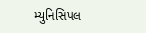મ્યુનિસિપલ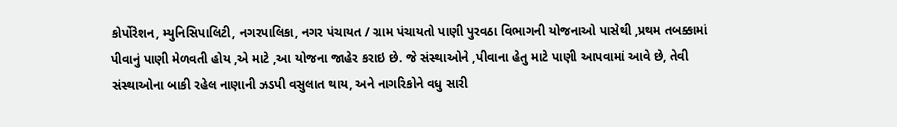કોર્પોરેશન, મ્યુનિસિપાલિટી, નગરપાલિકા, નગર પંચાયત / ગ્રામ પંચાયતો પાણી પુરવઠા વિભાગની યોજનાઓ પાસેથી ,પ્રથમ તબક્કામાં પીવાનું પાણી મેળવતી હોય ,એ માટે ,આ યોજના જાહેર કરાઇ છે. જે સંસ્થાઓને ,પીવાના હેતુ માટે પાણી આપવામાં આવે છે, તેવી સંસ્થાઓના બાકી રહેલ નાણાની ઝડપી વસુલાત થાય, અને નાગરિકોને વધુ સારી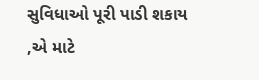સુવિધાઓ પૂરી પાડી શકાય ,એ માટે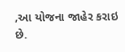,આ યોજના જાહેર કરાઇ છે.